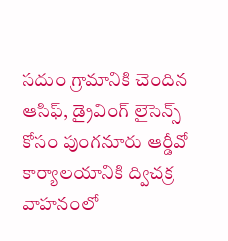సదుం గ్రామానికి చెందిన ఆసిఫ్, డ్రైవింగ్ లైసెన్స్ కోసం పుంగనూరు ఆర్డీవో కార్యాలయానికి ద్విచక్ర వాహనంలో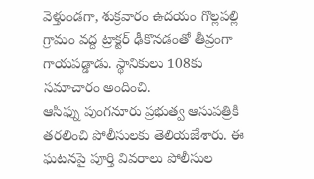వెళ్తుండగా, శుక్రవారం ఉదయం గొల్లపల్లి గ్రామం వద్ద ట్రాక్టర్ ఢీకొనడంతో తీవ్రంగా గాయపడ్డాడు. స్థానికులు 108కు సమాచారం అందించి.
ఆసిఫ్ను పుంగనూరు ప్రభుత్వ ఆసుపత్రికి తరలించి పోలీసులకు తెలియజేశారు. ఈ ఘటనపై పూర్తి వివరాలు పోలీసుల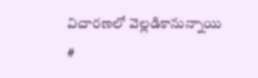విచారణలో వెల్లడికానున్నాయి
#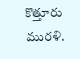కొత్తూరు మురళి.